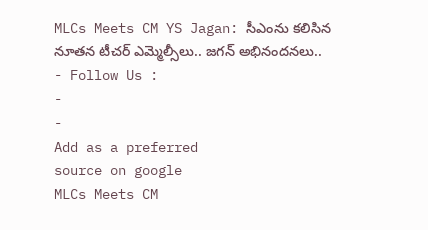MLCs Meets CM YS Jagan: సీఎంను కలిసిన నూతన టీచర్ ఎమ్మెల్సీలు.. జగన్ అభినందనలు..
- Follow Us :
-
-
Add as a preferred
source on google
MLCs Meets CM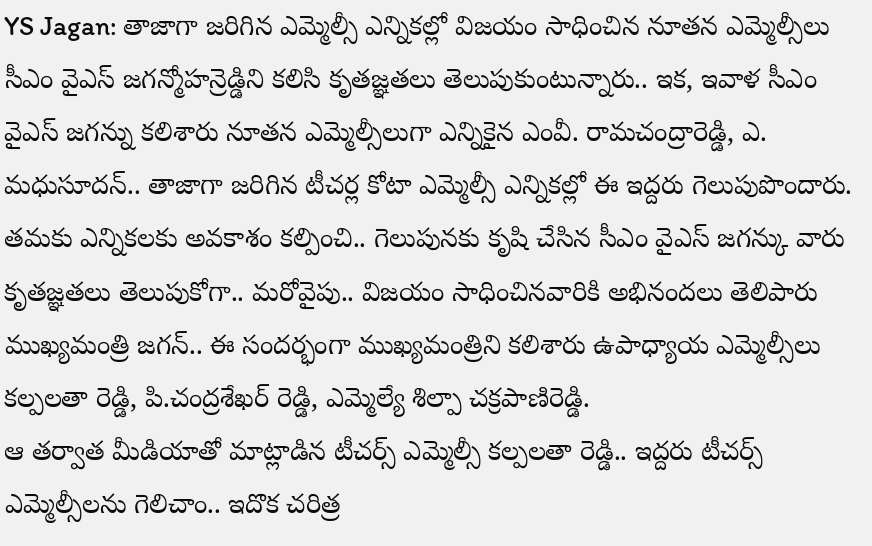YS Jagan: తాజాగా జరిగిన ఎమ్మెల్సీ ఎన్నికల్లో విజయం సాధించిన నూతన ఎమ్మెల్సీలు సీఎం వైఎస్ జగన్మోహన్రెడ్డిని కలిసి కృతజ్ఞతలు తెలుపుకుంటున్నారు.. ఇక, ఇవాళ సీఎం వైఎస్ జగన్ను కలిశారు నూతన ఎమ్మెల్సీలుగా ఎన్నికైన ఎంవీ. రామచంద్రారెడ్డి, ఎ. మధుసూదన్.. తాజాగా జరిగిన టీచర్ల కోటా ఎమ్మెల్సీ ఎన్నికల్లో ఈ ఇద్దరు గెలుపుపొందారు. తమకు ఎన్నికలకు అవకాశం కల్పించి.. గెలుపునకు కృషి చేసిన సీఎం వైఎస్ జగన్కు వారు కృతజ్ఞతలు తెలుపుకోగా.. మరోవైపు.. విజయం సాధించినవారికి అభినందలు తెలిపారు ముఖ్యమంత్రి జగన్.. ఈ సందర్భంగా ముఖ్యమంత్రిని కలిశారు ఉపాధ్యాయ ఎమ్మెల్సీలు కల్పలతా రెడ్డి, పి.చంద్రశేఖర్ రెడ్డి, ఎమ్మెల్యే శిల్పా చక్రపాణిరెడ్డి.
ఆ తర్వాత మీడియాతో మాట్లాడిన టీచర్స్ ఎమ్మెల్సీ కల్పలతా రెడ్డి.. ఇద్దరు టీచర్స్ ఎమ్మెల్సీలను గెలిచాం.. ఇదొక చరిత్ర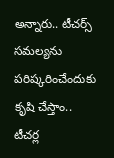అన్నారు.. టీచర్స్ సమల్యను పరిష్కరించేందుకు కృషి చేస్తాం.. టీచర్ల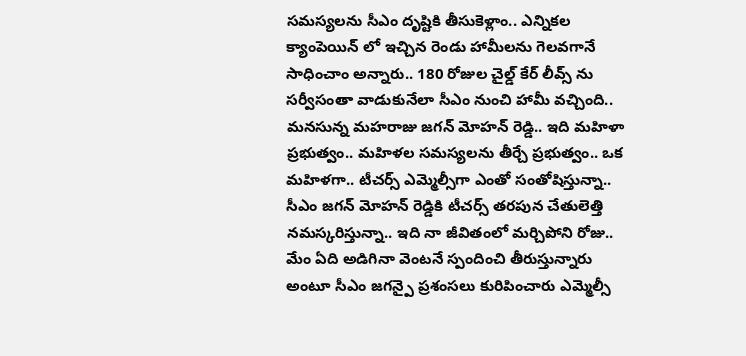సమస్యలను సీఎం దృష్టికి తీసుకెళ్లాం.. ఎన్నికల క్యాంపెయిన్ లో ఇచ్చిన రెండు హామీలను గెలవగానే సాధించాం అన్నారు.. 180 రోజుల చైల్డ్ కేర్ లీవ్స్ ను సర్వీసంతా వాడుకునేలా సీఎం నుంచి హామీ వచ్చింది.. మనసున్న మహరాజు జగన్ మోహన్ రెడ్డి.. ఇది మహిళా ప్రభుత్వం.. మహిళల సమస్యలను తీర్చే ప్రభుత్వం.. ఒక మహిళగా.. టీచర్స్ ఎమ్మెల్సీగా ఎంతో సంతోషిస్తున్నా.. సీఎం జగన్ మోహన్ రెడ్డికి టీచర్స్ తరపున చేతులెత్తి నమస్కరిస్తున్నా.. ఇది నా జీవితంలో మర్చిపోని రోజు.. మేం ఏది అడిగినా వెంటనే స్పందించి తీరుస్తున్నారు అంటూ సీఎం జగన్పై ప్రశంసలు కురిపించారు ఎమ్మెల్సీ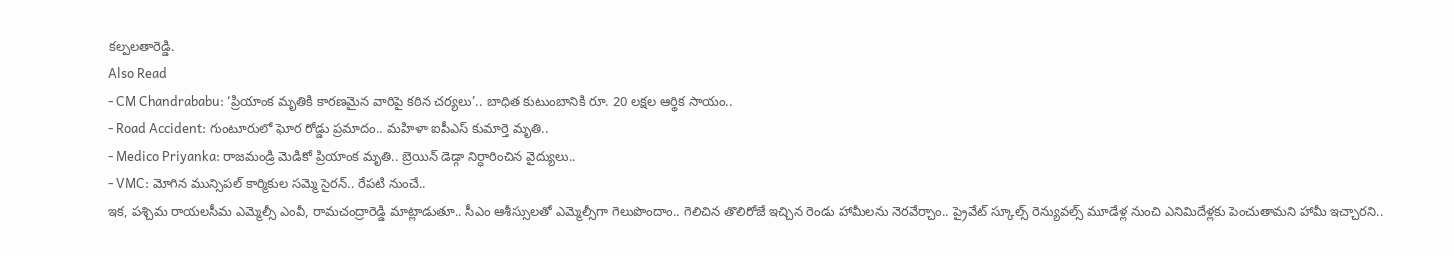కల్పలతారెడ్డి.
Also Read
- CM Chandrababu: ‘ప్రియాంక మృతికి కారణమైన వారిపై కఠిన చర్యలు’.. బాధిత కుటుంబానికి రూ. 20 లక్షల ఆర్థిక సాయం..
- Road Accident: గుంటూరులో ఘోర రోడ్డు ప్రమాదం.. మహిళా ఐపీఎస్ కుమార్తె మృతి..
- Medico Priyanka: రాజమండ్రి మెడికో ప్రియాంక మృతి.. బ్రెయిన్ డెడ్గా నిర్ధారించిన వైద్యులు..
- VMC: మోగిన మున్సిపల్ కార్మికుల సమ్మె సైరన్.. రేపటి నుంచే..
ఇక, పశ్చిమ రాయలసీమ ఎమ్మెల్సీ ఎంవీ, రామచంద్రారెడ్డి మాట్లాడుతూ.. సీఎం ఆశీస్సులతో ఎమ్మెల్సీగా గెలుపొందాం.. గెలిచిన తొలిరోజే ఇచ్చిన రెండు హామీలను నెరవేర్చాం.. ప్రైవేట్ స్కూల్స్ రెన్యువల్స్ మూడేళ్ల నుంచి ఎనిమిదేళ్లకు పెంచుతామని హామీ ఇచ్చారని..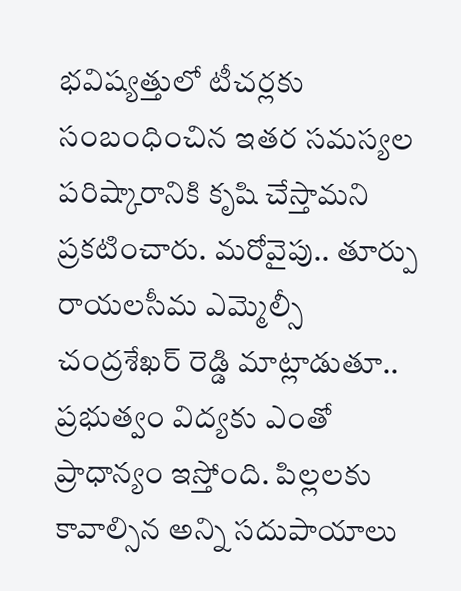భవిష్యత్తులో టీచర్లకు సంబంధించిన ఇతర సమస్యల పరిష్కారానికి కృషి చేస్తామని ప్రకటించారు. మరోవైపు.. తూర్పు రాయలసీమ ఎమ్మెల్సీ చంద్రశేఖర్ రెడ్డి మాట్లాడుతూ.. ప్రభుత్వం విద్యకు ఎంతో ప్రాధాన్యం ఇస్తోంది. పిల్లలకు కావాల్సిన అన్ని సదుపాయాలు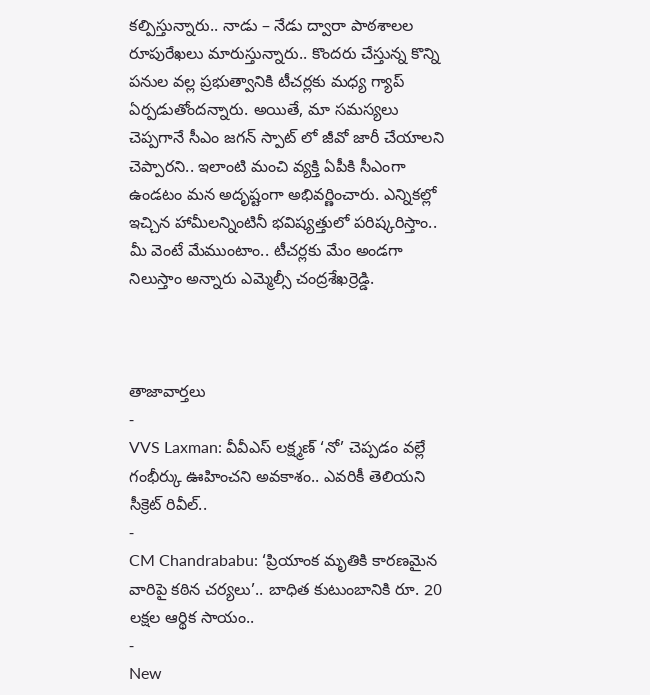కల్పిస్తున్నారు.. నాడు – నేడు ద్వారా పాఠశాలల రూపురేఖలు మారుస్తున్నారు.. కొందరు చేస్తున్న కొన్ని పనుల వల్ల ప్రభుత్వానికి టీచర్లకు మధ్య గ్యాప్ ఏర్పడుతోందన్నారు. అయితే, మా సమస్యలు చెప్పగానే సీఎం జగన్ స్పాట్ లో జీవో జారీ చేయాలని చెప్పారని.. ఇలాంటి మంచి వ్యక్తి ఏపీకి సీఎంగా ఉండటం మన అదృష్టంగా అభివర్ణించారు. ఎన్నికల్లో ఇచ్చిన హామీలన్నింటినీ భవిష్యత్తులో పరిష్కరిస్తాం.. మీ వెంటే మేముంటాం.. టీచర్లకు మేం అండగా నిలుస్తాం అన్నారు ఎమ్మెల్సీ చంద్రశేఖర్రెడ్డి.



తాజావార్తలు
-
VVS Laxman: వీవీఎస్ లక్ష్మణ్ ‘నో’ చెప్పడం వల్లే గంభీర్కు ఊహించని అవకాశం.. ఎవరికీ తెలియని సీక్రెట్ రివీల్..
-
CM Chandrababu: ‘ప్రియాంక మృతికి కారణమైన వారిపై కఠిన చర్యలు’.. బాధిత కుటుంబానికి రూ. 20 లక్షల ఆర్థిక సాయం..
-
New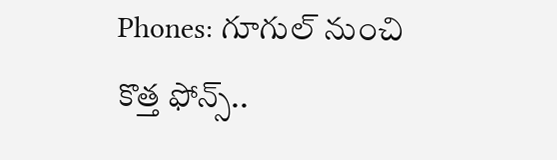Phones: గూగుల్ నుంచి కొత్త ఫోన్స్..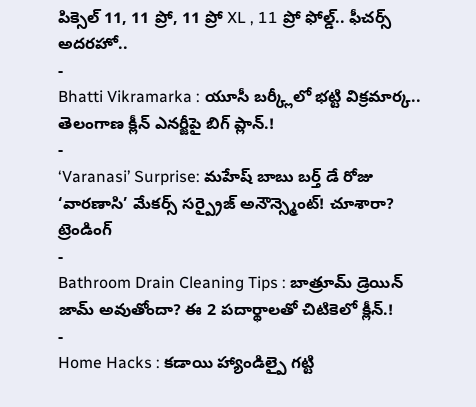పిక్సెల్ 11, 11 ప్రో, 11 ప్రో XL , 11 ప్రో ఫోల్డ్.. ఫీచర్స్ అదరహో..
-
Bhatti Vikramarka : యూసీ బర్క్లీలో భట్టి విక్రమార్క.. తెలంగాణ క్లీన్ ఎనర్జీపై బిగ్ ప్లాన్.!
-
‘Varanasi’ Surprise: మహేష్ బాబు బర్త్ డే రోజు ‘వారణాసి’ మేకర్స్ సర్ప్రైజ్ అనౌన్స్మెంట్! చూశారా?
ట్రెండింగ్
-
Bathroom Drain Cleaning Tips : బాత్రూమ్ డ్రెయిన్ జామ్ అవుతోందా? ఈ 2 పదార్థాలతో చిటికెలో క్లీన్.!
-
Home Hacks : కడాయి హ్యాండిల్పై గట్టి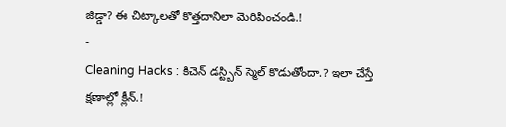జిడ్డా? ఈ చిట్కాలతో కొత్తదానిలా మెరిపించండి.!
-
Cleaning Hacks : కిచెన్ డస్ట్బిన్ స్మెల్ కొడుతోందా.? ఇలా చేస్తే క్షణాల్లో క్లీన్.!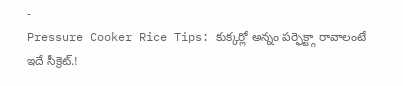-
Pressure Cooker Rice Tips: కుక్కర్లో అన్నం పర్ఫెక్ట్గా రావాలంటే ఇదే సీక్రెట్.!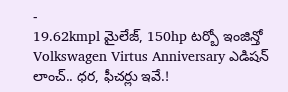-
19.62kmpl మైలేజ్, 150hp టర్బో ఇంజిన్తో Volkswagen Virtus Anniversary ఎడిషన్ లాంచ్.. ధర, ఫీచర్లు ఇవే.!